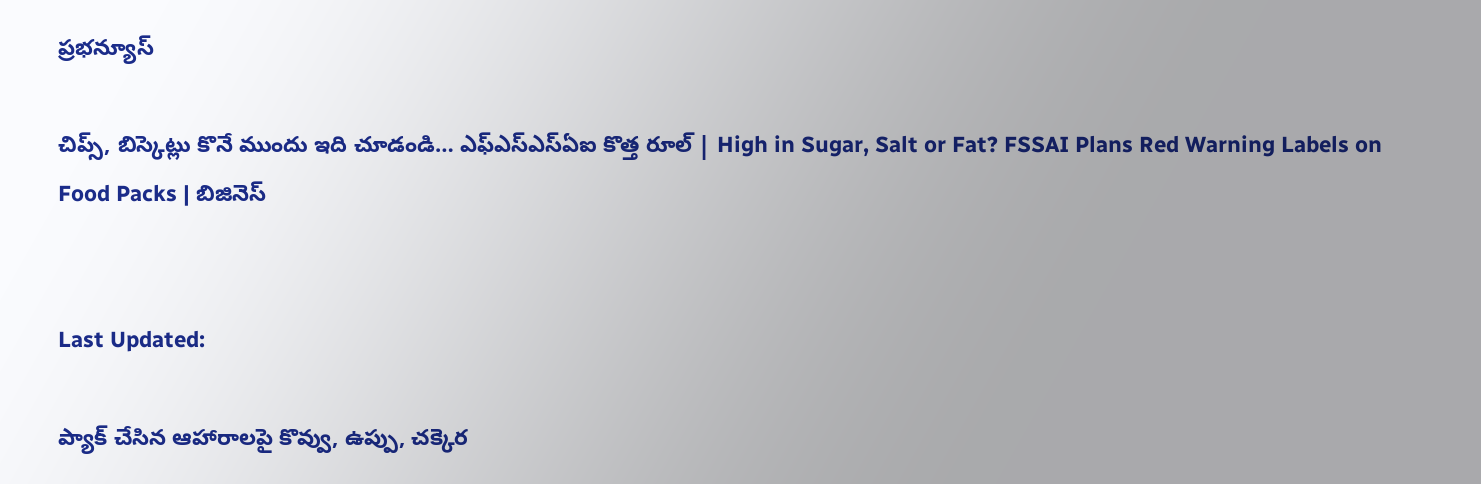ప్రభన్యూస్

చిప్స్, బిస్కెట్లు కొనే ముందు ఇది చూడండి… ఎఫ్‌ఎస్‌ఎస్‌ఏఐ కొత్త రూల్ | High in Sugar, Salt or Fat? FSSAI Plans Red Warning Labels on Food Packs | బిజినెస్


Last Updated:

ప్యాక్ చేసిన ఆహారాలపై కొవ్వు, ఉప్పు, చక్కెర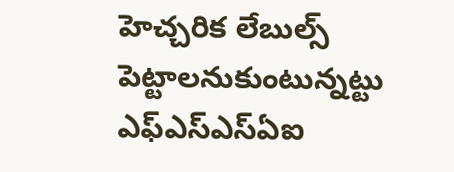హెచ్చరిక లేబుల్స్ పెట్టాలనుకుంటున్నట్టు ఎఫ్‌ఎస్‌ఎస్‌ఏఐ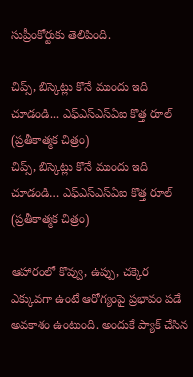సుప్రీంకోర్టుకు తెలిపింది.

చిప్స్, బిస్కెట్లు కొనే ముందు ఇది చూడండి... ఎఫ్‌ఎస్‌ఎస్‌ఏఐ కొత్త రూల్ (ప్రతీకాత్మక చిత్రం)
చిప్స్, బిస్కెట్లు కొనే ముందు ఇది చూడండి… ఎఫ్‌ఎస్‌ఎస్‌ఏఐ కొత్త రూల్ (ప్రతీకాత్మక చిత్రం)

ఆహారంలో కొవ్వు, ఉప్పు, చక్కెర ఎక్కువగా ఉంటే ఆరోగ్యంపై ప్రభావం పడే అవకాశం ఉంటుంది. అందుకే ప్యాక్ చేసిన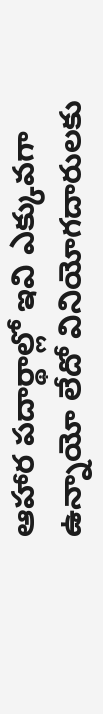ఆహార పదార్థాల్లో ఇవి ఎక్కువగా ఉన్నాయో లేదో వినియోగదారులకు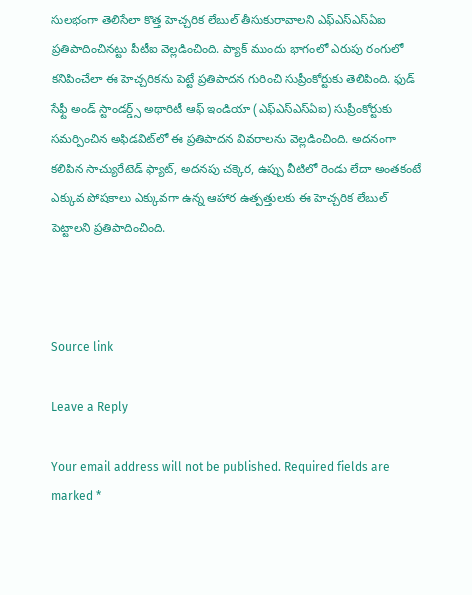సులభంగా తెలిసేలా కొత్త హెచ్చరిక లేబుల్ తీసుకురావాలని ఎఫ్‌ఎస్‌ఎస్‌ఏఐ ప్రతిపాదించినట్టు పీటీఐ వెల్లడించింది. ప్యాక్ ముందు భాగంలో ఎరుపు రంగులో కనిపించేలా ఈ హెచ్చరికను పెట్టే ప్రతిపాదన గురించి సుప్రీంకోర్టుకు తెలిపింది. ఫుడ్ సేఫ్టీ అండ్ స్టాండర్డ్స్ అథారిటీ ఆఫ్ ఇండియా (ఎఫ్‌ఎస్‌ఎస్‌ఏఐ) సుప్రీంకోర్టుకు సమర్పించిన అఫిడవిట్‌లో ఈ ప్రతిపాదన వివరాలను వెల్లడించింది. అదనంగా కలిపిన సాచ్యురేటెడ్ ఫ్యాట్, అదనపు చక్కెర, ఉప్పు వీటిలో రెండు లేదా అంతకంటే ఎక్కువ పోషకాలు ఎక్కువగా ఉన్న ఆహార ఉత్పత్తులకు ఈ హెచ్చరిక లేబుల్ పెట్టాలని ప్రతిపాదించింది.



Source link

Leave a Reply

Your email address will not be published. Required fields are marked *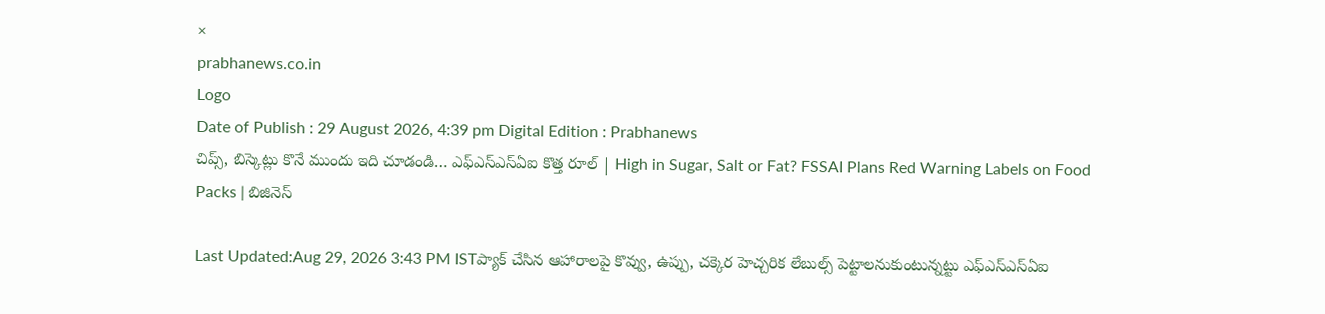×
prabhanews.co.in
Logo
Date of Publish : 29 August 2026, 4:39 pm Digital Edition : Prabhanews
చిప్స్, బిస్కెట్లు కొనే ముందు ఇది చూడండి… ఎఫ్‌ఎస్‌ఎస్‌ఏఐ కొత్త రూల్ | High in Sugar, Salt or Fat? FSSAI Plans Red Warning Labels on Food Packs | బిజినెస్

Last Updated:Aug 29, 2026 3:43 PM ISTప్యాక్ చేసిన ఆహారాలపై కొవ్వు, ఉప్పు, చక్కెర హెచ్చరిక లేబుల్స్ పెట్టాలనుకుంటున్నట్టు ఎఫ్‌ఎస్‌ఎస్‌ఏఐ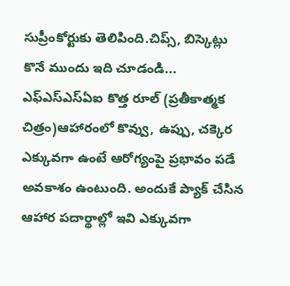సుప్రీంకోర్టుకు తెలిపింది.చిప్స్, బిస్కెట్లు కొనే ముందు ఇది చూడండి... ఎఫ్‌ఎస్‌ఎస్‌ఏఐ కొత్త రూల్ (ప్రతీకాత్మక చిత్రం)ఆహారంలో కొవ్వు, ఉప్పు, చక్కెర ఎక్కువగా ఉంటే ఆరోగ్యంపై ప్రభావం పడే అవకాశం ఉంటుంది. అందుకే ప్యాక్ చేసిన ఆహార పదార్థాల్లో ఇవి ఎక్కువగా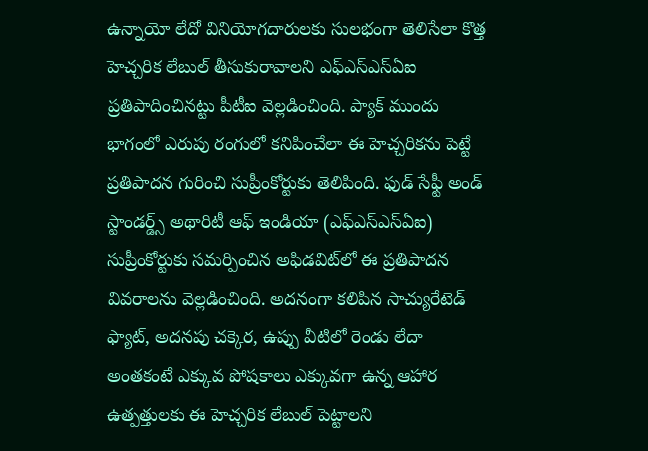ఉన్నాయో లేదో వినియోగదారులకు సులభంగా తెలిసేలా కొత్త హెచ్చరిక లేబుల్ తీసుకురావాలని ఎఫ్‌ఎస్‌ఎస్‌ఏఐ ప్రతిపాదించినట్టు పీటీఐ వెల్లడించింది. ప్యాక్ ముందు భాగంలో ఎరుపు రంగులో కనిపించేలా ఈ హెచ్చరికను పెట్టే ప్రతిపాదన గురించి సుప్రీంకోర్టుకు తెలిపింది. ఫుడ్ సేఫ్టీ అండ్ స్టాండర్డ్స్ అథారిటీ ఆఫ్ ఇండియా (ఎఫ్‌ఎస్‌ఎస్‌ఏఐ) సుప్రీంకోర్టుకు సమర్పించిన అఫిడవిట్‌లో ఈ ప్రతిపాదన వివరాలను వెల్లడించింది. అదనంగా కలిపిన సాచ్యురేటెడ్ ఫ్యాట్, అదనపు చక్కెర, ఉప్పు వీటిలో రెండు లేదా అంతకంటే ఎక్కువ పోషకాలు ఎక్కువగా ఉన్న ఆహార ఉత్పత్తులకు ఈ హెచ్చరిక లేబుల్ పెట్టాలని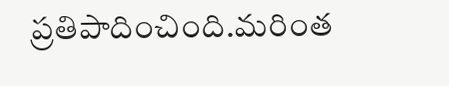ప్రతిపాదించింది.మరింత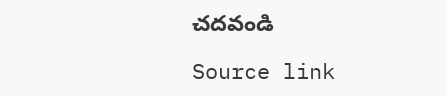చదవండి

Source link